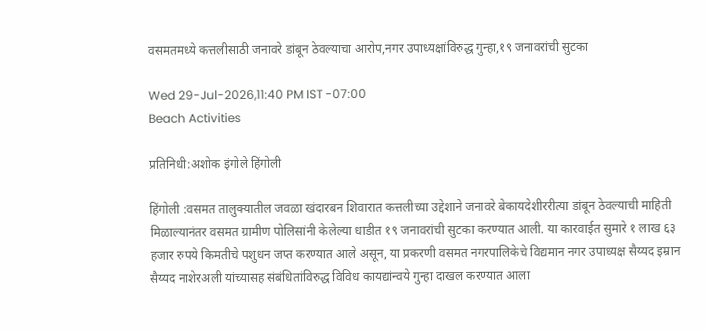वसमतमध्ये कत्तलीसाठी जनावरे डांबून ठेवल्याचा आरोप,नगर उपाध्यक्षांविरुद्ध गुन्हा,१९ जनावरांची सुटका

Wed 29-Jul-2026,11:40 PM IST -07:00
Beach Activities

प्रतिनिधी:अशोक इंगोले हिंगोली

हिंगोली :वसमत तालुक्यातील जवळा खंदारबन शिवारात कत्तलीच्या उद्देशाने जनावरे बेकायदेशीररीत्या डांबून ठेवल्याची माहिती मिळाल्यानंतर वसमत ग्रामीण पोलिसांनी केलेल्या धाडीत १९ जनावरांची सुटका करण्यात आली. या कारवाईत सुमारे १ लाख ६३ हजार रुपये किमतीचे पशुधन जप्त करण्यात आले असून, या प्रकरणी वसमत नगरपालिकेचे विद्यमान नगर उपाध्यक्ष सैय्यद इम्रान सैय्यद नाशेरअली यांच्यासह संबंधितांविरुद्ध विविध कायद्यांन्वये गुन्हा दाखल करण्यात आला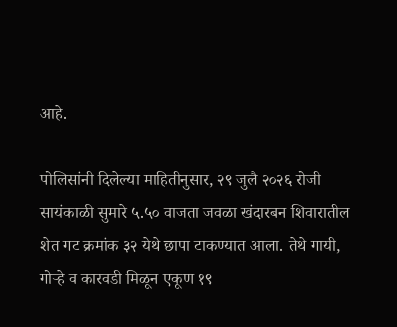आहे.

पोलिसांनी दिलेल्या माहितीनुसार, २९ जुलै २०२६ रोजी सायंकाळी सुमारे ५.५० वाजता जवळा खंदारबन शिवारातील शेत गट क्रमांक ३२ येथे छापा टाकण्यात आला. तेथे गायी, गोऱ्हे व कारवडी मिळून एकूण १९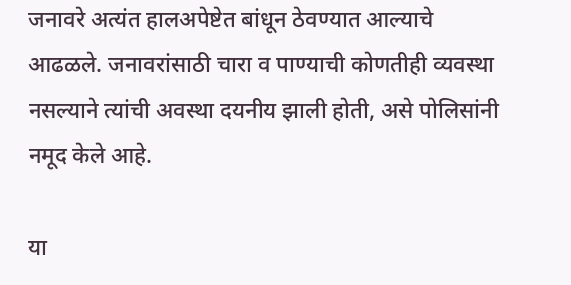जनावरे अत्यंत हालअपेष्टेत बांधून ठेवण्यात आल्याचे आढळले. जनावरांसाठी चारा व पाण्याची कोणतीही व्यवस्था नसल्याने त्यांची अवस्था दयनीय झाली होती, असे पोलिसांनी नमूद केले आहे.

या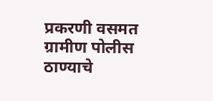प्रकरणी वसमत ग्रामीण पोलीस ठाण्याचे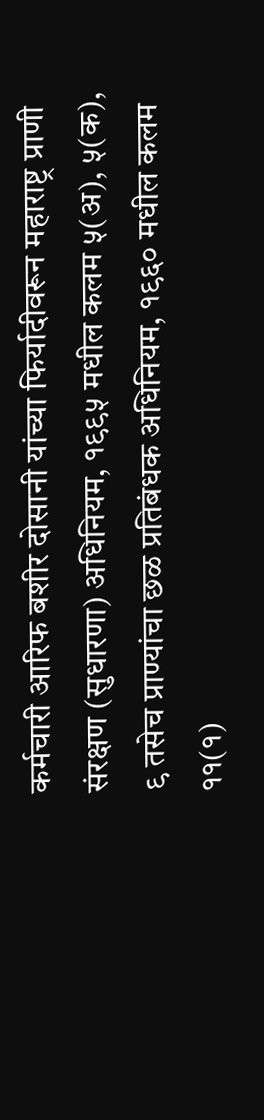कर्मचारी आरिफ बशीर दोसानी यांच्या फिर्यादीवरून महाराष्ट्र प्राणी संरक्षण (सुधारणा) अधिनियम, १९९५ मधील कलम ५(अ), ५(क), ९ तसेच प्राण्यांचा छळ प्रतिबंधक अधिनियम, १९६० मधील कलम ११(१)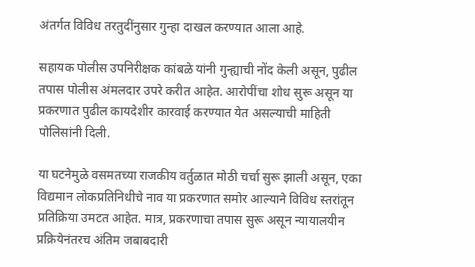अंतर्गत विविध तरतुदींनुसार गुन्हा दाखल करण्यात आला आहे.

सहायक पोलीस उपनिरीक्षक कांबळे यांनी गुन्ह्याची नोंद केली असून, पुढील तपास पोलीस अंमलदार उपरे करीत आहेत. आरोपींचा शोध सुरू असून या प्रकरणात पुढील कायदेशीर कारवाई करण्यात येत असल्याची माहिती पोलिसांनी दिली.

या घटनेमुळे वसमतच्या राजकीय वर्तुळात मोठी चर्चा सुरू झाली असून, एका विद्यमान लोकप्रतिनिधीचे नाव या प्रकरणात समोर आल्याने विविध स्तरांतून प्रतिक्रिया उमटत आहेत. मात्र, प्रकरणाचा तपास सुरू असून न्यायालयीन प्रक्रियेनंतरच अंतिम जबाबदारी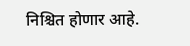निश्चित होणार आहे.